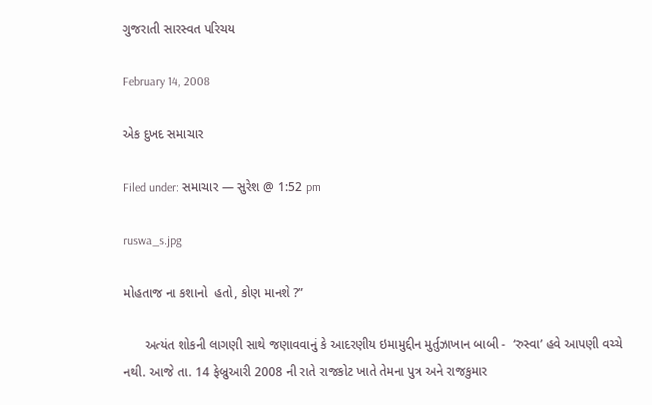ગુજરાતી સારસ્વત પરિચય

February 14, 2008

એક દુખદ સમાચાર

Filed under: સમાચાર — સુરેશ @ 1:52 pm

ruswa_s.jpg

મોહતાજ ના કશાનો  હતો, કોણ માનશે ?”

      અત્યંત શોકની લાગણી સાથે જણાવવાનું કે આદરણીય ઇમામુદ્દીન મુર્તુઝાખાન બાબી -  ‘રુસ્વા’ હવે આપણી વચ્ચે નથી. આજે તા. 14 ફેબ્રુઆરી 2008 ની રાતે રાજકોટ ખાતે તેમના પુત્ર અને રાજકુમાર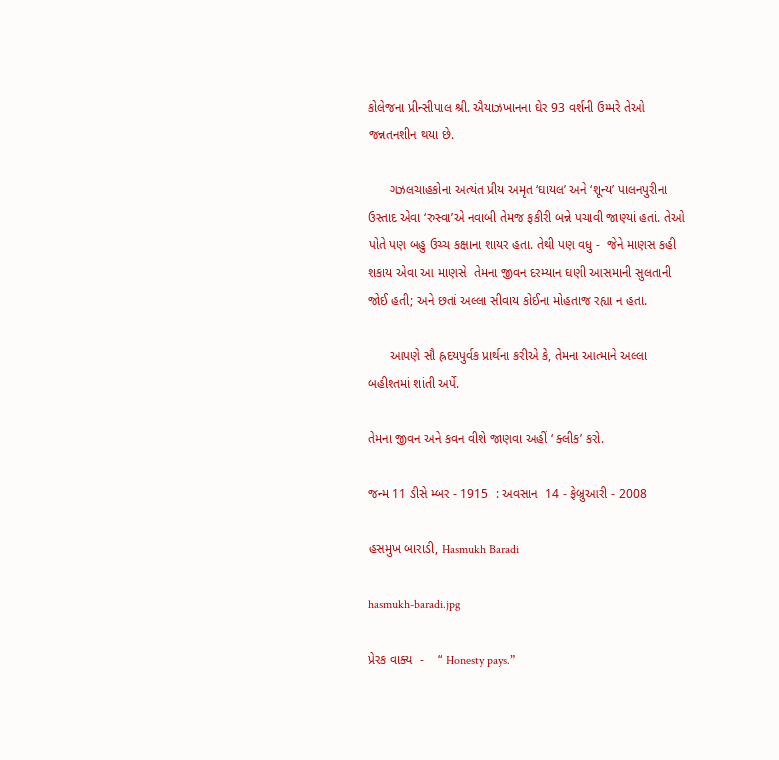કોલેજના પ્રીન્સીપાલ શ્રી. ઐયાઝખાનના ઘેર 93 વર્શની ઉમ્મરે તેઓ જન્નતનશીન થયા છે.

      ગઝલચાહકોના અત્યંત પ્રીય અમૃત ‘ઘાયલ’ અને ‘શૂન્ય’ પાલનપુરીના ઉસ્તાદ એવા ‘રુસ્વા’એ નવાબી તેમજ ફકીરી બન્ને પચાવી જાણ્યાં હતાં. તેઓ પોતે પણ બહુ ઉચ્ચ કક્ષાના શાયર હતા. તેથી પણ વધુ -  જેને માણસ કહી શકાય એવા આ માણસે  તેમના જીવન દરમ્યાન ઘણી આસમાની સુલતાની જોઈ હતી; અને છતાં અલ્લા સીવાય કોઈના મોહતાજ રહ્યા ન હતા.

      આપણે સૌ હ્રદયપુર્વક પ્રાર્થના કરીએ કે, તેમના આત્માને અલ્લા બહીશ્તમાં શાંતી અર્પે.

તેમના જીવન અને કવન વીશે જાણવા અહીં ‘ ક્લીક’ કરો.

જન્મ 11 ડીસે મ્બર - 1915  : અવસાન  14 - ફેબ્રુઆરી - 2008

હસમુખ બારાડી, Hasmukh Baradi

hasmukh-baradi.jpg

પ્રેરક વાક્ય  -    “ Honesty pays.”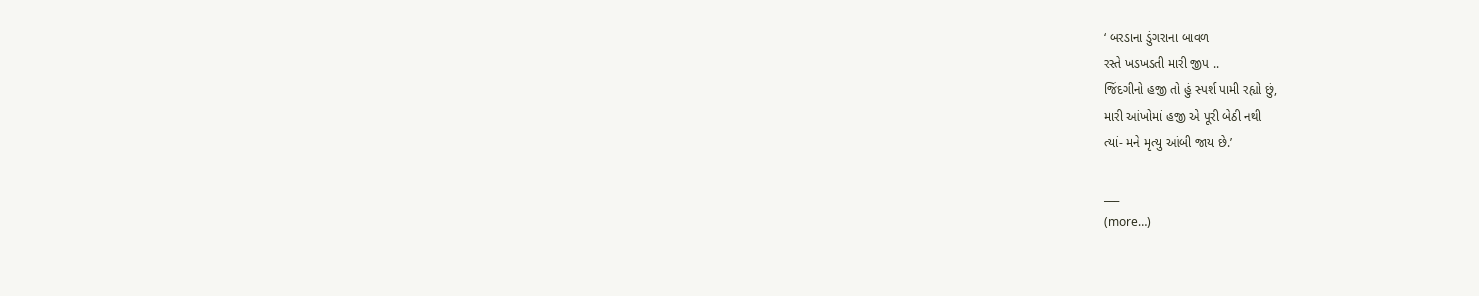‘ બરડાના ડુંગરાના બાવળ
રસ્તે ખડખડતી મારી જીપ ..
જિંદગીનો હજી તો હું સ્પર્શ પામી રહ્યો છું,
મારી આંખોમાં હજી એ પૂરી બેઠી નથી
ત્યાં- મને મૃત્યુ આંબી જાય છે.’

___
(more…)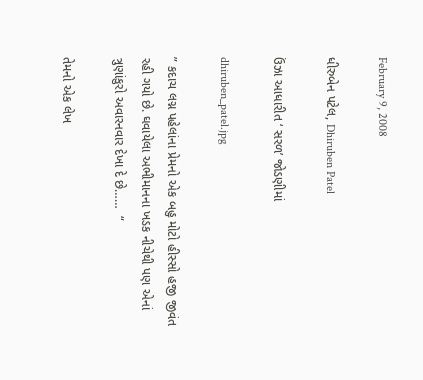February 9, 2008

ધીરુબેન પટેલ, Dhiruben Patel

ઉંઝા આધારીત ‘ સરળ’ જોડણીમાં

dhiruben_patel.jpg

” કદાચ લગ્ન પહેલાંના પ્રેમનો એક બહુ મોટો હીસ્સો હજી જીવંત રહી ગયો છે. ઘવાયેલા અભીમાનના ખડક નીચેથી પણ એનાં ત્રુણાંકુરો અવારનવાર દેખા દે છે……  “

તેમનો એક લેખ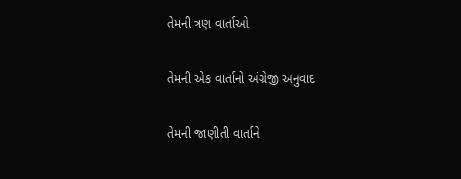તેમની ત્રણ વાર્તાઓ

તેમની એક વાર્તાનો અંગ્રેજી અનુવાદ

તેમની જાણીતી વાર્તાને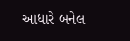આધારે બનેલ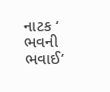નાટક ‘ ભવની ભવાઈ’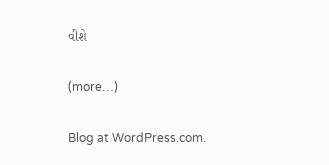વીશે

(more…)

Blog at WordPress.com.